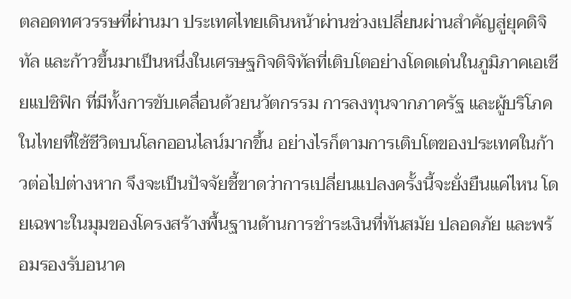ตลอดทศวรรษที่ผ่านมา ประเทศไทยเดินหน้าผ่านช่วงเปลี่ยนผ่านสำคัญสู่ยุคดิจิทัล และก้าวขึ้นมาเป็นหนึ่งในเศรษฐกิจดิจิทัลที่เติบโตอย่างโดดเด่นในภูมิภาคเอเชียแปซิฟิก ที่มีทั้งการขับเคลื่อนด้วยนวัตกรรม การลงทุนจากภาครัฐ และผู้บริโภคในไทยที่ใช้ชีวิตบนโลกออนไลน์มากขึ้น อย่างไรก็ตามการเติบโตของประเทศในก้าวต่อไปต่างหาก จึงจะเป็นปัจจัยชี้ขาดว่าการเปลี่ยนแปลงครั้งนี้จะยั่งยืนแค่ไหน โดยเฉพาะในมุมของโครงสร้างพื้นฐานด้านการชำระเงินที่ทันสมัย ปลอดภัย และพร้อมรองรับอนาค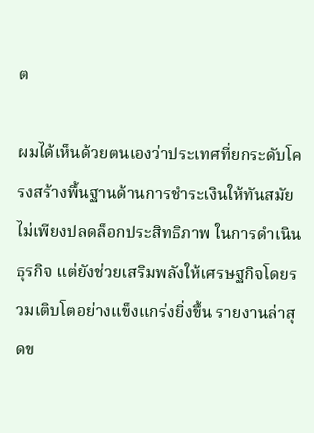ต

ผมได้เห็นด้วยตนเองว่าประเทศที่ยกระดับโครงสร้างพื้นฐานด้านการชำระเงินให้ทันสมัย ไม่เพียงปลดล็อกประสิทธิภาพ ในการดำเนินธุรกิจ แต่ยังช่วยเสริมพลังให้เศรษฐกิจโดยรวมเติบโตอย่างแข็งแกร่งยิ่งขึ้น รายงานล่าสุดข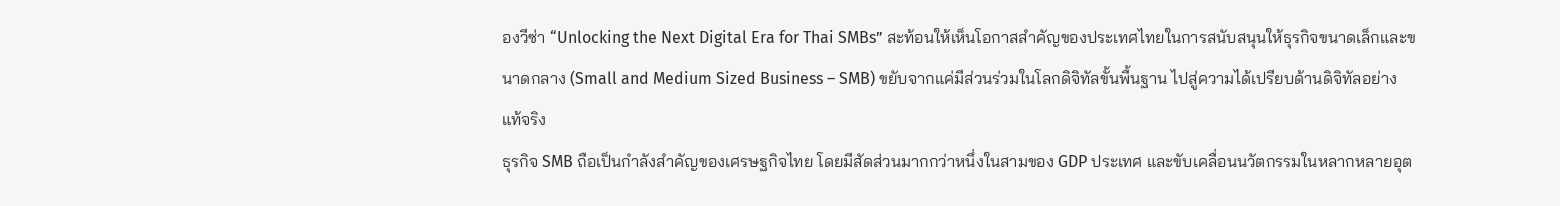องวีซ่า “Unlocking the Next Digital Era for Thai SMBs” สะท้อนให้เห็นโอกาสสำคัญของประเทศไทยในการสนับสนุนให้ธุรกิจขนาดเล็กและขนาดกลาง (Small and Medium Sized Business – SMB) ขยับจากแค่มีส่วนร่วมในโลกดิจิทัลขั้นพื้นฐาน ไปสู่ความได้เปรียบด้านดิจิทัลอย่างแท้จริง
ธุรกิจ SMB ถือเป็นกำลังสำคัญของเศรษฐกิจไทย โดยมีสัดส่วนมากกว่าหนึ่งในสามของ GDP ประเทศ และขับเคลื่อนนวัตกรรมในหลากหลายอุต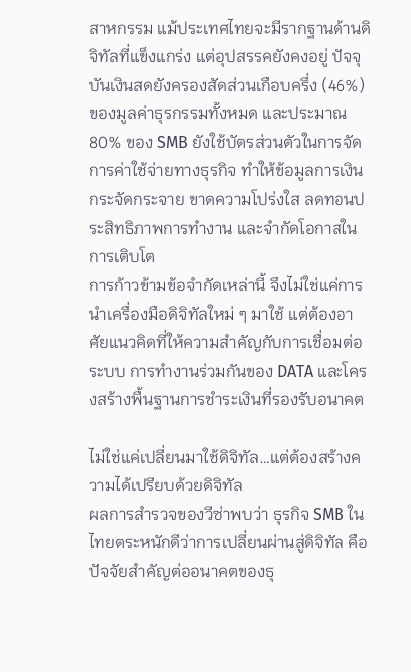สาหกรรม แม้ประเทศไทยจะมีรากฐานด้านดิจิทัลที่แข็งแกร่ง แต่อุปสรรคยังคงอยู่ ปัจจุบันเงินสดยังครองสัดส่วนเกือบครึ่ง (46%) ของมูลค่าธุรกรรมทั้งหมด และประมาณ 80% ของ SMB ยังใช้บัตรส่วนตัวในการจัดการค่าใช้จ่ายทางธุรกิจ ทำให้ข้อมูลการเงินกระจัดกระจาย ขาดความโปร่งใส ลดทอนประสิทธิภาพการทำงาน และจำกัดโอกาสในการเติบโต
การก้าวข้ามข้อจำกัดเหล่านี้ จึงไม่ใช่แค่การนำเครื่องมือดิจิทัลใหม่ ๆ มาใช้ แต่ต้องอาศัยแนวคิดที่ให้ความสำคัญกับการเชื่อมต่อระบบ การทำงานร่วมกันของ DATA และโครงสร้างพื้นฐานการชำระเงินที่รองรับอนาคต

ไม่ใช่แค่เปลี่ยนมาใช้ดิจิทัล…แต่ต้องสร้างความได้เปรียบด้วยดิจิทัล
ผลการสำรวจของวีซ่าพบว่า ธุรกิจ SMB ในไทยตระหนักดีว่าการเปลี่ยนผ่านสู่ดิจิทัล คือปัจจัยสำคัญต่ออนาคตของธุ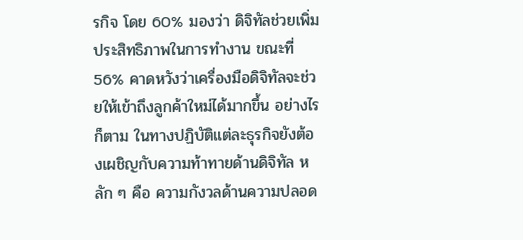รกิจ โดย 60% มองว่า ดิจิทัลช่วยเพิ่มประสิทธิภาพในการทำงาน ขณะที่ 56% คาดหวังว่าเครื่องมือดิจิทัลจะช่วยให้เข้าถึงลูกค้าใหม่ได้มากขึ้น อย่างไรก็ตาม ในทางปฏิบัติแต่ละธุรกิจยังต้องเผชิญกับความท้าทายด้านดิจิทัล หลัก ๆ คือ ความกังวลด้านความปลอด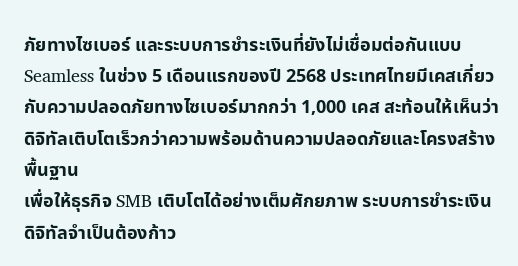ภัยทางไซเบอร์ และระบบการชำระเงินที่ยังไม่เชื่อมต่อกันแบบ Seamless ในช่วง 5 เดือนแรกของปี 2568 ประเทศไทยมีเคสเกี่ยวกับความปลอดภัยทางไซเบอร์มากกว่า 1,000 เคส สะท้อนให้เห็นว่าดิจิทัลเติบโตเร็วกว่าความพร้อมด้านความปลอดภัยและโครงสร้างพื้นฐาน
เพื่อให้ธุรกิจ SMB เติบโตได้อย่างเต็มศักยภาพ ระบบการชำระเงินดิจิทัลจำเป็นต้องก้าว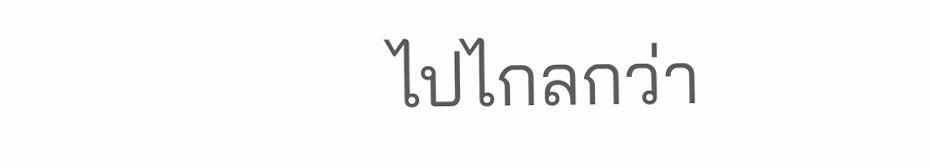ไปไกลกว่า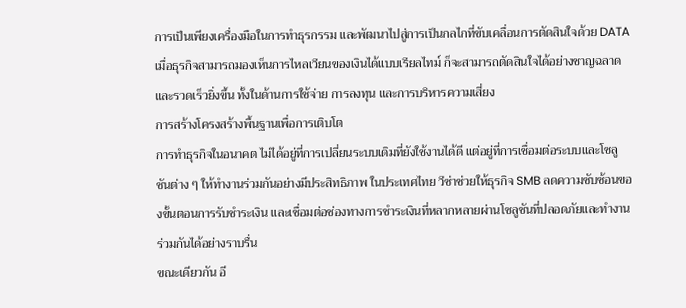การเป็นเพียงเครื่องมือในการทำธุรกรรม และพัฒนาไปสู่การเป็นกลไกที่ขับเคลื่อนการตัดสินใจด้วย DATA เมื่อธุรกิจสามารถมองเห็นการไหลเวียนของเงินได้แบบเรียลไทม์ ก็จะสามารถตัดสินใจได้อย่างชาญฉลาดและรวดเร็วยิ่งขึ้น ทั้งในด้านการใช้จ่าย การลงทุน และการบริหารความเสี่ยง
การสร้างโครงสร้างพื้นฐานเพื่อการเติบโต
การทำธุรกิจในอนาคต ไม่ได้อยู่ที่การเปลี่ยนระบบเดิมที่ยังใช้งานได้ดี แต่อยู่ที่การเชื่อมต่อระบบและโซลูชันต่าง ๆ ให้ทำงานร่วมกันอย่างมีประสิทธิภาพ ในประเทศไทย วีซ่าช่วยให้ธุรกิจ SMB ลดความซับซ้อนของขั้นตอนการรับชำระเงิน และเชื่อมต่อช่องทางการชำระเงินที่หลากหลายผ่านโซลูชันที่ปลอดภัยและทำงานร่วมกันได้อย่างราบรื่น
ขณะเดียวกัน อี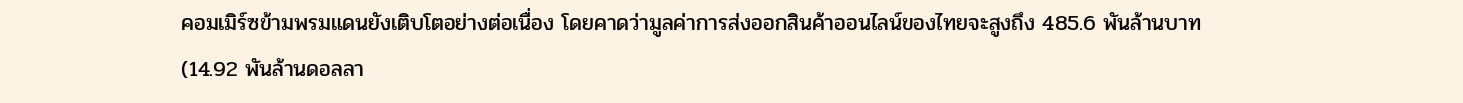คอมเมิร์ซข้ามพรมแดนยังเติบโตอย่างต่อเนื่อง โดยคาดว่ามูลค่าการส่งออกสินค้าออนไลน์ของไทยจะสูงถึง 485.6 พันล้านบาท (14.92 พันล้านดอลลา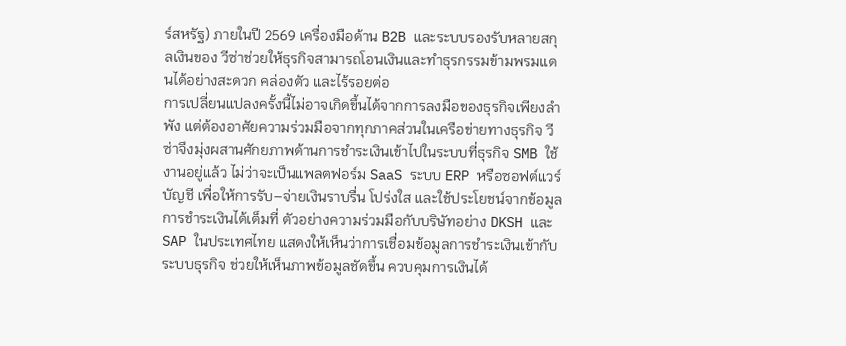ร์สหรัฐ) ภายในปี 2569 เครื่องมือด้าน B2B และระบบรองรับหลายสกุลเงินของ วีซ่าช่วยให้ธุรกิจสามารถโอนเงินและทำธุรกรรมข้ามพรมแดนได้อย่างสะดวก คล่องตัว และไร้รอยต่อ
การเปลี่ยนแปลงครั้งนี้ไม่อาจเกิดขึ้นได้จากการลงมือของธุรกิจเพียงลำพัง แต่ต้องอาศัยความร่วมมือจากทุกภาคส่วนในเครือข่ายทางธุรกิจ วีซ่าจึงมุ่งผสานศักยภาพด้านการชำระเงินเข้าไปในระบบที่ธุรกิจ SMB ใช้งานอยู่แล้ว ไม่ว่าจะเป็นแพลตฟอร์ม SaaS ระบบ ERP หรือซอฟต์แวร์บัญชี เพื่อให้การรับ–จ่ายเงินราบรื่น โปร่งใส และใช้ประโยชน์จากข้อมูลการชำระเงินได้เต็มที่ ตัวอย่างความร่วมมือกับบริษัทอย่าง DKSH และ SAP ในประเทศไทย แสดงให้เห็นว่าการเชื่อมข้อมูลการชำระเงินเข้ากับระบบธุรกิจ ช่วยให้เห็นภาพข้อมูลชัดขึ้น ควบคุมการเงินได้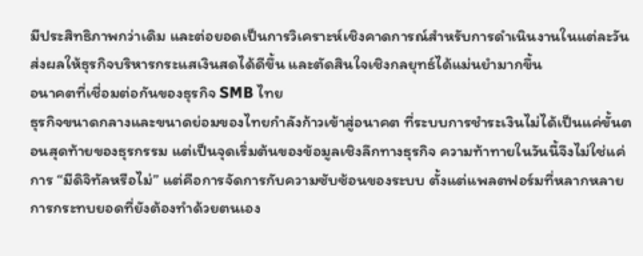มีประสิทธิภาพกว่าเดิม และต่อยอดเป็นการวิเคราะห์เชิงคาดการณ์สำหรับการดำเนินงานในแต่ละวัน ส่งผลให้ธุรกิจบริหารกระแสเงินสดได้ดีขึ้น และตัดสินใจเชิงกลยุทธ์ได้แม่นยำมากขึ้น
อนาคตที่เชื่อมต่อกันของธุรกิจ SMB ไทย
ธุรกิจขนาดกลางและขนาดย่อมของไทยกำลังก้าวเข้าสู่อนาคต ที่ระบบการชำระเงินไม่ได้เป็นแค่ขั้นตอนสุดท้ายของธุรกรรม แต่เป็นจุดเริ่มต้นของข้อมูลเชิงลึกทางธุรกิจ ความท้าทายในวันนี้จึงไม่ใช่แค่การ “มีดิจิทัลหรือไม่” แต่คือการจัดการกับความซับซ้อนของระบบ ตั้งแต่แพลตฟอร์มที่หลากหลาย การกระทบยอดที่ยังต้องทำด้วยตนเอง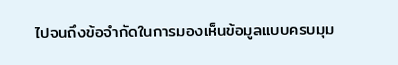ไปจนถึงข้อจำกัดในการมองเห็นข้อมูลแบบครบมุม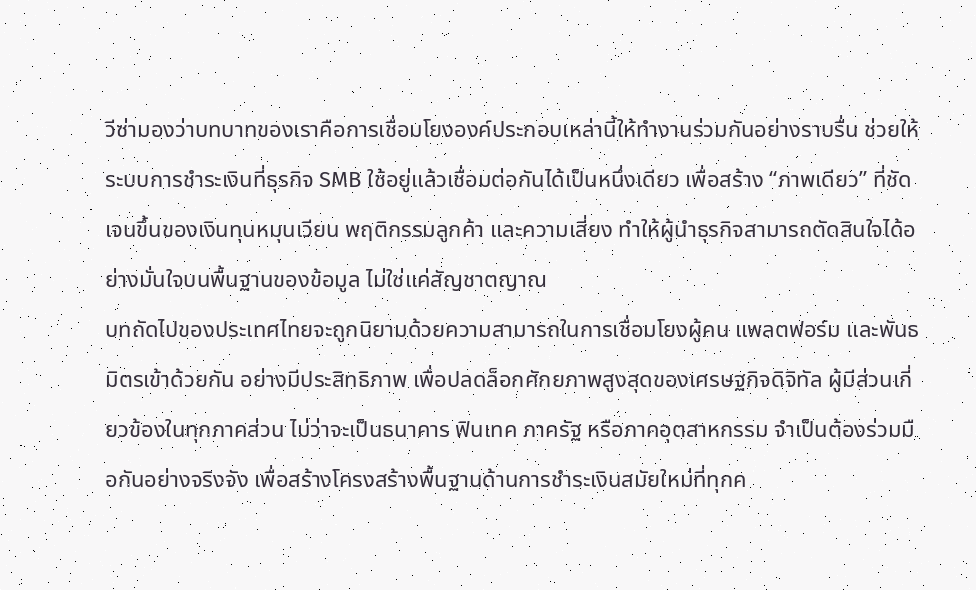วีซ่ามองว่าบทบาทของเราคือการเชื่อมโยงองค์ประกอบเหล่านี้ให้ทำงานร่วมกันอย่างราบรื่น ช่วยให้ระบบการชำระเงินที่ธุรกิจ SMB ใช้อยู่แล้วเชื่อมต่อกันได้เป็นหนึ่งเดียว เพื่อสร้าง “ภาพเดียว” ที่ชัดเจนขึ้นของเงินทุนหมุนเวียน พฤติกรรมลูกค้า และความเสี่ยง ทำให้ผู้นำธุรกิจสามารถตัดสินใจได้อย่างมั่นใจบนพื้นฐานของข้อมูล ไม่ใช่แค่สัญชาตญาณ
บทถัดไปของประเทศไทยจะถูกนิยามด้วยความสามารถในการเชื่อมโยงผู้คน แพลตฟอร์ม และพันธมิตรเข้าด้วยกัน อย่างมีประสิทธิภาพ เพื่อปลดล็อกศักยภาพสูงสุดของเศรษฐกิจดิจิทัล ผู้มีส่วนเกี่ยวข้องในทุกภาคส่วน ไม่ว่าจะเป็นธนาคาร ฟินเทค ภาครัฐ หรือภาคอุตสาหกรรม จำเป็นต้องร่วมมือกันอย่างจริงจัง เพื่อสร้างโครงสร้างพื้นฐานด้านการชำระเงินสมัยใหม่ที่ทุกค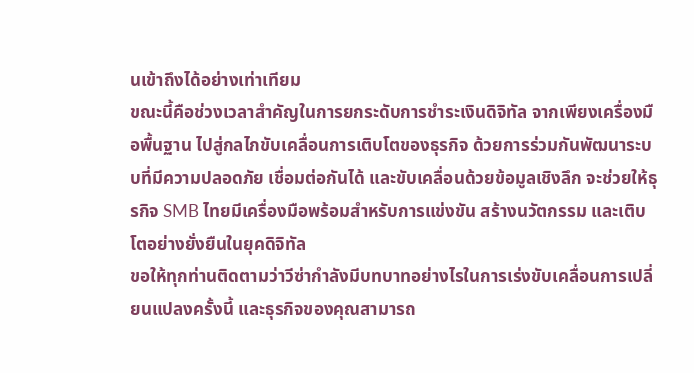นเข้าถึงได้อย่างเท่าเทียม
ขณะนี้คือช่วงเวลาสำคัญในการยกระดับการชำระเงินดิจิทัล จากเพียงเครื่องมือพื้นฐาน ไปสู่กลไกขับเคลื่อนการเติบโตของธุรกิจ ด้วยการร่วมกันพัฒนาระบบที่มีความปลอดภัย เชื่อมต่อกันได้ และขับเคลื่อนด้วยข้อมูลเชิงลึก จะช่วยให้ธุรกิจ SMB ไทยมีเครื่องมือพร้อมสำหรับการแข่งขัน สร้างนวัตกรรม และเติบโตอย่างยั่งยืนในยุคดิจิทัล
ขอให้ทุกท่านติดตามว่าวีซ่ากำลังมีบทบาทอย่างไรในการเร่งขับเคลื่อนการเปลี่ยนแปลงครั้งนี้ และธุรกิจของคุณสามารถ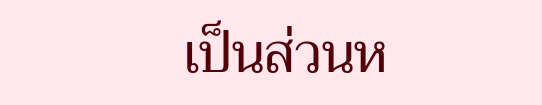เป็นส่วนห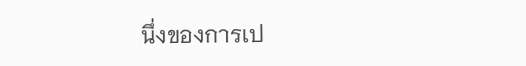นึ่งของการเป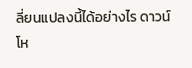ลี่ยนแปลงนี้ได้อย่างไร ดาวน์โห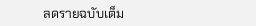ลดรายฉบับเต็ม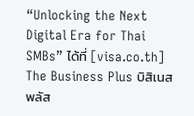“Unlocking the Next Digital Era for Thai SMBs” ได้ที่ [visa.co.th]
The Business Plus บิสิเนสพลัส